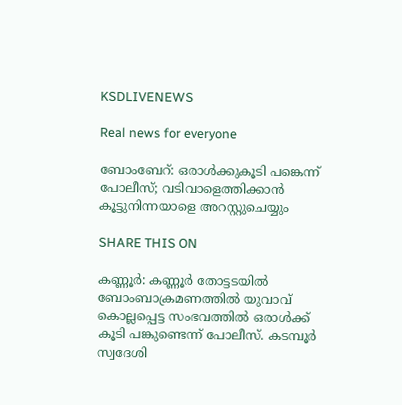KSDLIVENEWS

Real news for everyone

ബോംബേറ്: ഒരാള്‍ക്കുകൂടി പങ്കെന്ന് പോലീസ്; വടിവാളെത്തിക്കാന്‍ കൂട്ടുനിന്നയാളെ അറസ്റ്റുചെയ്യും

SHARE THIS ON

കണ്ണൂർ: കണ്ണൂർ തോട്ടടയിൽ ബോംബാക്രമണത്തിൽ യുവാവ് കൊല്ലപ്പെട്ട സംഭവത്തിൽ ഒരാൾക്ക് കൂടി പങ്കുണ്ടെന്ന് പോലീസ്. കടമ്പൂർ സ്വദേശി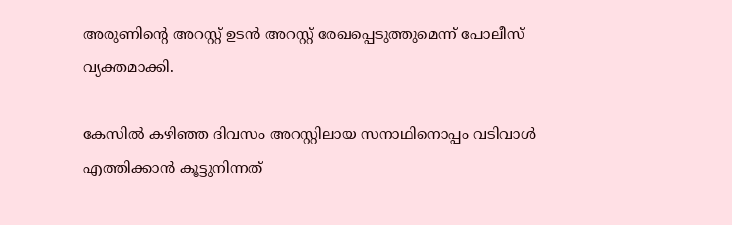അരുണിന്റെ അറസ്റ്റ് ഉടൻ അറസ്റ്റ് രേഖപ്പെടുത്തുമെന്ന് പോലീസ് വ്യക്തമാക്കി.

കേസിൽ കഴിഞ്ഞ ദിവസം അറസ്റ്റിലായ സനാഥിനൊപ്പം വടിവാൾ എത്തിക്കാൻ കൂട്ടുനിന്നത്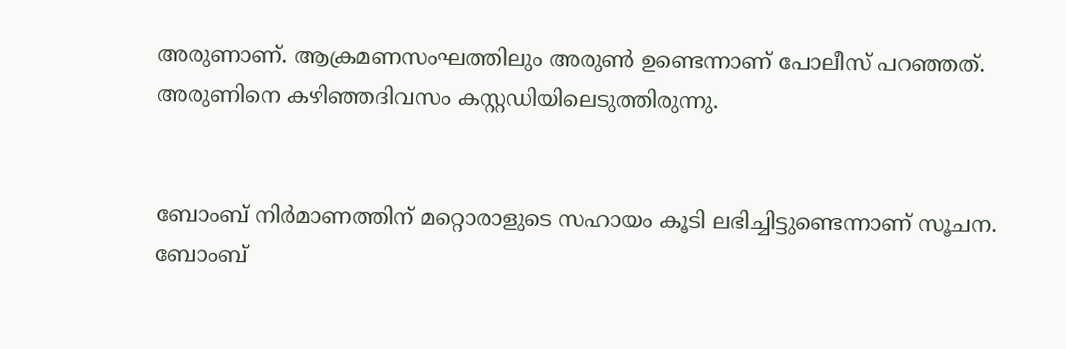അരുണാണ്. ആക്രമണസംഘത്തിലും അരുൺ ഉണ്ടെന്നാണ് പോലീസ് പറഞ്ഞത്. അരുണിനെ കഴിഞ്ഞദിവസം കസ്റ്റഡിയിലെടുത്തിരുന്നു.


ബോംബ് നിർമാണത്തിന് മറ്റൊരാളുടെ സഹായം കൂടി ലഭിച്ചിട്ടുണ്ടെന്നാണ് സൂചന. ബോംബ്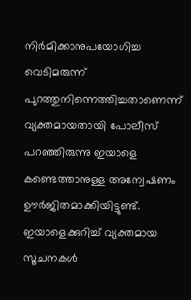നിർമിക്കാനുപയോഗിച്ച വെടിമരുന്ന് പുറത്തുനിന്നെത്തിച്ചതാണെന്ന് വ്യക്തമായതായി പോലീസ് പറഞ്ഞിരുന്നു ഇയാളെ കണ്ടെത്താനുള്ള അന്വേഷണം ഊർജിതമാക്കിയിട്ടുണ്ട്. ഇയാളെക്കുറിച്ച് വ്യക്തമായ സൂചനകൾ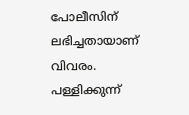പോലീസിന് ലഭിച്ചതായാണ് വിവരം. പള്ളിക്കുന്ന്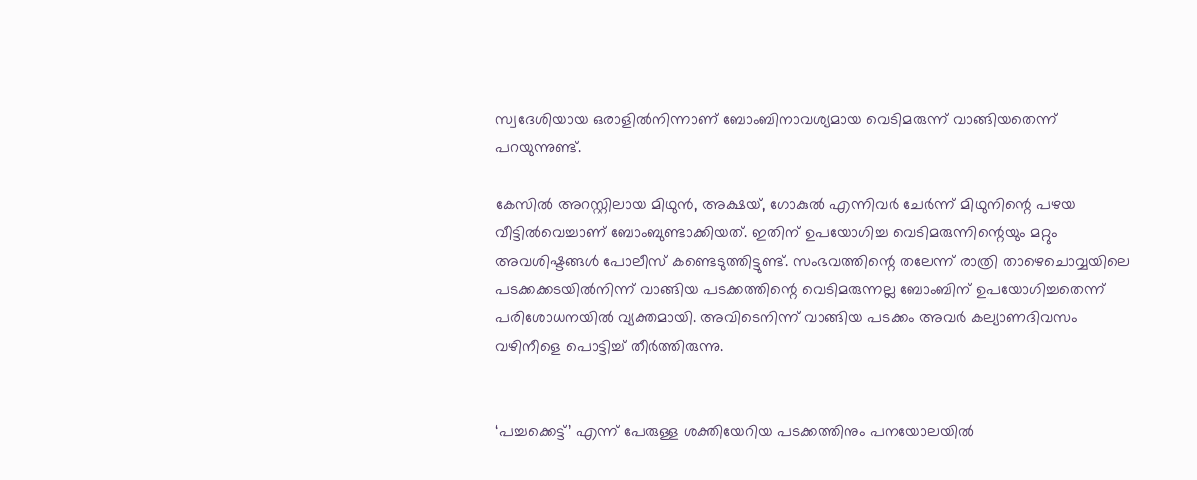സ്വദേശിയായ ഒരാളിൽനിന്നാണ് ബോംബിനാവശ്യമായ വെടിമരുന്ന് വാങ്ങിയതെന്ന് പറയുന്നുണ്ട്.

കേസിൽ അറസ്റ്റിലായ മിഥുൻ, അക്ഷയ്, ഗോകുൽ എന്നിവർ ചേർന്ന് മിഥുനിന്റെ പഴയ വീട്ടിൽവെച്ചാണ് ബോംബുണ്ടാക്കിയത്. ഇതിന് ഉപയോഗിച്ച വെടിമരുന്നിന്റെയും മറ്റും അവശിഷ്ടങ്ങൾ പോലീസ് കണ്ടെടുത്തിട്ടുണ്ട്. സംഭവത്തിന്റെ തലേന്ന് രാത്രി താഴെചൊവ്വയിലെ പടക്കക്കടയിൽനിന്ന് വാങ്ങിയ പടക്കത്തിന്റെ വെടിമരുന്നല്ല ബോംബിന് ഉപയോഗിച്ചതെന്ന് പരിശോധനയിൽ വ്യക്തമായി. അവിടെനിന്ന് വാങ്ങിയ പടക്കം അവർ കല്യാണദിവസം വഴിനീളെ പൊട്ടിച്ച് തീർത്തിരുന്നു.


‘പച്ചക്കെട്ട്’ എന്ന് പേരുള്ള ശക്തിയേറിയ പടക്കത്തിനും പനയോലയിൽ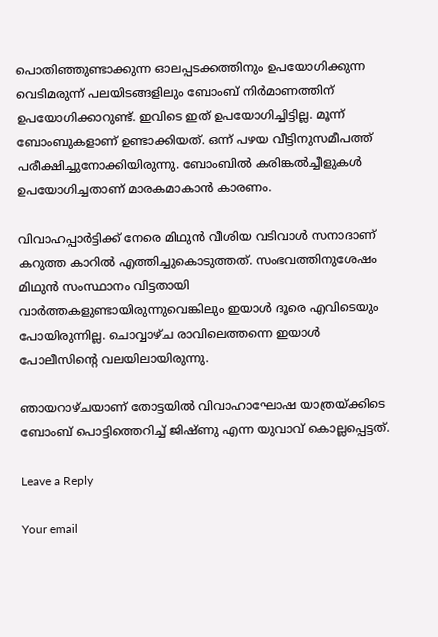പൊതിഞ്ഞുണ്ടാക്കുന്ന ഓലപ്പടക്കത്തിനും ഉപയോഗിക്കുന്ന വെടിമരുന്ന് പലയിടങ്ങളിലും ബോംബ് നിർമാണത്തിന് ഉപയോഗിക്കാറുണ്ട്. ഇവിടെ ഇത് ഉപയോഗിച്ചിട്ടില്ല. മൂന്ന് ബോംബുകളാണ് ഉണ്ടാക്കിയത്. ഒന്ന് പഴയ വീട്ടിനുസമീപത്ത് പരീക്ഷിച്ചുനോക്കിയിരുന്നു. ബോംബിൽ കരിങ്കൽച്ചീളുകൾ ഉപയോഗിച്ചതാണ് മാരകമാകാൻ കാരണം.

വിവാഹപ്പാർട്ടിക്ക് നേരെ മിഥുൻ വീശിയ വടിവാൾ സനാദാണ് കറുത്ത കാറിൽ എത്തിച്ചുകൊടുത്തത്. സംഭവത്തിനുശേഷം മിഥുൻ സംസ്ഥാനം വിട്ടതായി വാർത്തകളുണ്ടായിരുന്നുവെങ്കിലും ഇയാൾ ദൂരെ എവിടെയും പോയിരുന്നില്ല. ചൊവ്വാഴ്ച രാവിലെത്തന്നെ ഇയാൾ പോലീസിന്റെ വലയിലായിരുന്നു.

ഞായറാഴ്ചയാണ് തോട്ടയിൽ വിവാഹാഘോഷ യാത്രയ്ക്കിടെ ബോംബ് പൊട്ടിത്തെറിച്ച് ജിഷ്ണു എന്ന യുവാവ് കൊല്ലപ്പെട്ടത്.

Leave a Reply

Your email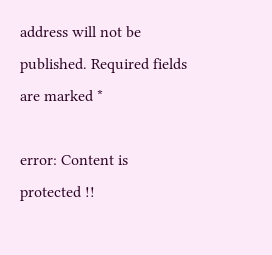address will not be published. Required fields are marked *

error: Content is protected !!